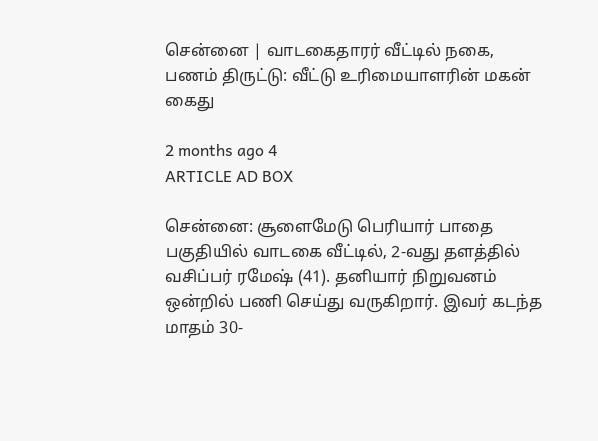சென்னை | வாடகைதாரர் வீட்டில் நகை, பணம் திருட்டு: வீட்டு உரிமையாளரின் மகன் கைது

2 months ago 4
ARTICLE AD BOX

சென்னை: சூளைமேடு பெரியார் பாதை பகுதியில் வாடகை வீட்டில், 2-வது தளத்தில் வசிப்பர் ரமேஷ் (41). தனியார் நிறுவனம் ஒன்றில் பணி செய்து வருகிறார். இவர் கடந்த மாதம் 30-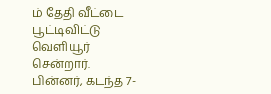ம் தேதி வீட்டை பூட்டிவிட்டு வெளியூர் சென்றார். பின்னர், கடந்த 7-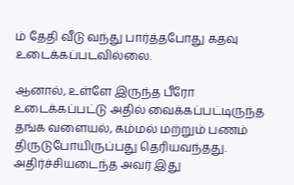ம் தேதி வீடு வந்து பார்த்தபோது கதவு உடைக்கப்படவில்லை.

ஆனால், உள்ளே இருந்த பீரோ உடைக்கப்பட்டு அதில் வைக்கப்பட்டிருந்த தங்க வளையல், கம்மல் மற்றும் பணம் திருடுபோயிருப்பது தெரியவந்தது. அதிர்ச்சியடைந்த அவர் இது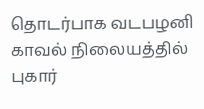தொடர்பாக வடபழனி காவல் நிலையத்தில் புகார்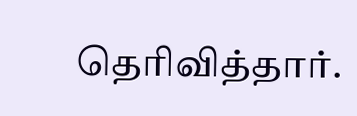தெரிவித்தார்.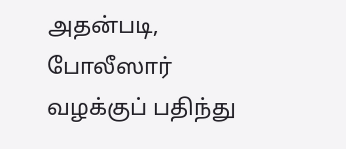அதன்படி, போலீஸார் வழக்குப் பதிந்து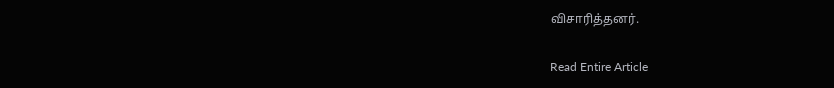விசாரித்தனர்.

Read Entire Article